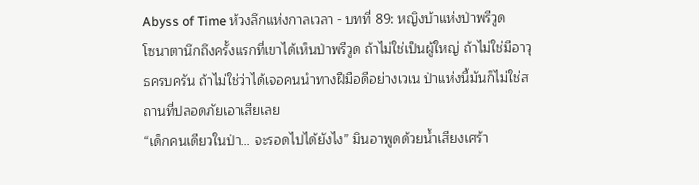Abyss of Time ห้วงลึกแห่งกาลเวลา - บทที่ 89: หญิงบ้าแห่งป่าพรีวูด
โซนาตานึกถึงครั้งแรกที่เขาได้เห็นป่าพรีวูด ถ้าไม่ใช่เป็นผู้ใหญ่ ถ้าไม่ใช่มีอาวุธครบครัน ถ้าไม่ใช่ว่าได้เจอคนนำทางฝีมือดีอย่างเวเน ป่าแห่งนี้มันก็ไม่ใช่สถานที่ปลอดภัยเอาเสียเลย
“เด็กคนเดียวในป่า… จะรอดไปได้ยังไง” มินอาพูดด้วยน้ำเสียงเศร้า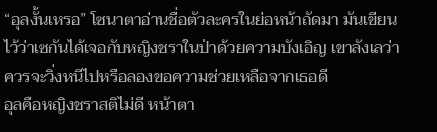“อุลงั้นเหรอ” โซนาตาอ่านชื่อตัวละครในย่อหน้าถัดมา มันเขียนไว้ว่าเซกันได้เจอกับหญิงชราในป่าด้วยความบังเอิญ เขาลังเลว่าควรจะวิ่งหนีไปหรือลองขอความช่วยเหลือจากเธอดี
อุลคือหญิงชราสติไม่ดี หน้าตา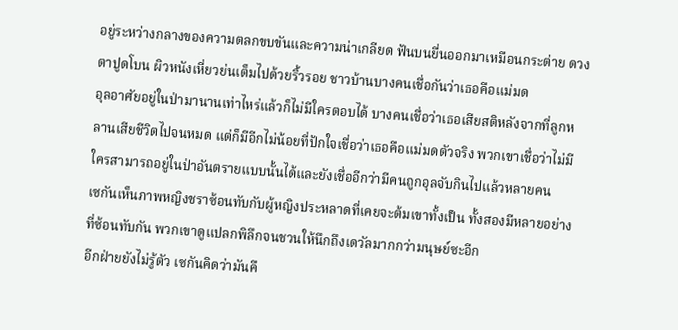อยู่ระหว่างกลางของความตลกขบขันและความน่าเกลียด ฟันบนยื่นออกมาเหมือนกระต่าย ดวงตาปูดโบน ผิวหนังเหี่ยวย่นเต็มไปด้วยริ้วรอย ชาวบ้านบางคนเชื่อกันว่าเธอคือแม่มด
อุลอาศัยอยู่ในป่ามานานเท่าไหร่แล้วก็ไม่มีใครตอบได้ บางคนเชื่อว่าเธอเสียสติหลังจากที่ลูกหลานเสียชีวิตไปจนหมด แต่ก็มีอีกไม่น้อยที่ปักใจเชื่อว่าเธอคือแม่มดตัวจริง พวกเขาเชื่อว่าไม่มีใครสามารถอยู่ในป่าอันตรายแบบนั้นได้และยังเชื่ออีกว่ามีคนถูกอุลจับกินไปแล้วหลายคน
เซกันเห็นภาพหญิงชราซ้อนทับกับผู้หญิงประหลาดที่เคยจะต้มเขาทั้งเป็น ทั้งสองมีหลายอย่างที่ซ้อนทับกัน พวกเขาดูแปลกพิลึกจนชวนให้นึกถึงเดวัลมากกว่ามนุษย์ซะอีก
อีกฝ่ายยังไม่รู้ตัว เซกันคิดว่ามันคื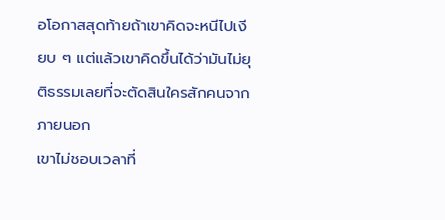อโอกาสสุดท้ายถ้าเขาคิดจะหนีไปเงียบ ๆ แต่แล้วเขาคิดขึ้นได้ว่ามันไม่ยุติธรรมเลยที่จะตัดสินใครสักคนจากภายนอก
เขาไม่ชอบเวลาที่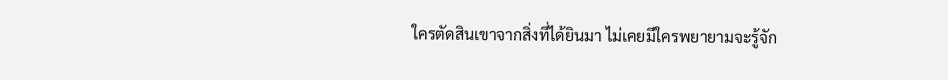ใครตัดสินเขาจากสิ่งที่ได้ยินมา ไม่เคยมีใครพยายามจะรู้จัก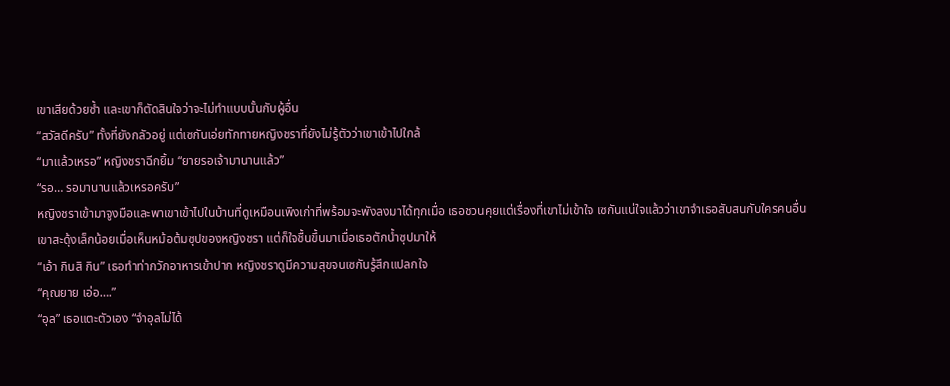เขาเสียด้วยซ้ำ และเขาก็ตัดสินใจว่าจะไม่ทำแบบนั้นกับผู้อื่น
“สวัสดีครับ” ทั้งที่ยังกลัวอยู่ แต่เซกันเอ่ยทักทายหญิงชราที่ยังไม่รู้ตัวว่าเขาเข้าไปใกล้
“มาแล้วเหรอ” หญิงชราฉีกยิ้ม “ยายรอเจ้ามานานแล้ว”
“รอ… รอมานานแล้วเหรอครับ”
หญิงชราเข้ามาจูงมือและพาเขาเข้าไปในบ้านที่ดูเหมือนเพิงเก่าที่พร้อมจะพังลงมาได้ทุกเมื่อ เธอชวนคุยแต่เรื่องที่เขาไม่เข้าใจ เซกันแน่ใจแล้วว่าเขาจำเธอสับสนกับใครคนอื่น
เขาสะดุ้งเล็กน้อยเมื่อเห็นหม้อต้มซุปของหญิงชรา แต่ก็ใจชื้นขึ้นมาเมื่อเธอตักน้ำซุปมาให้
“เอ้า กินสิ กิน” เธอทำท่ากวักอาหารเข้าปาก หญิงชราดูมีความสุขจนเซกันรู้สึกแปลกใจ
“คุณยาย เอ่อ….”
“อุล” เธอแตะตัวเอง “จำอุลไม่ได้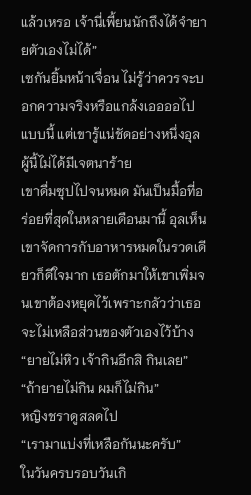แล้วเหรอ เจ้านี่เพี้ยนนักถึงได้จำยายตัวเองไม่ได้”
เซกันยิ้มหน้าเจื่อน ไม่รู้ว่าควรจะบอกความจริงหรือแกล้งเออออไปแบบนี้ แต่เขารู้แน่ชัดอย่างหนึ่งอุลผู้นี้ไม่ได้มีเจตนาร้าย
เขาดื่มซุปไปจนหมด มันเป็นมื้อที่อร่อยที่สุดในหลายเดือนมานี้ อุลเห็นเขาจัดการกับอาหารหมดในรวดเดียวก็ดีใจมาก เธอตักมาให้เขาเพิ่มจนเขาต้องหยุดไว้เพราะกลัวว่าเธอจะไม่เหลือส่วนของตัวเองไว้บ้าง
“ยายไม่หิว เจ้ากินอีกสิ กินเลย”
“ถ้ายายไม่กิน ผมก็ไม่กิน”
หญิงชราดูสลดไป
“เรามาแบ่งที่เหลือกันนะครับ”
ในวันครบรอบวันเกิ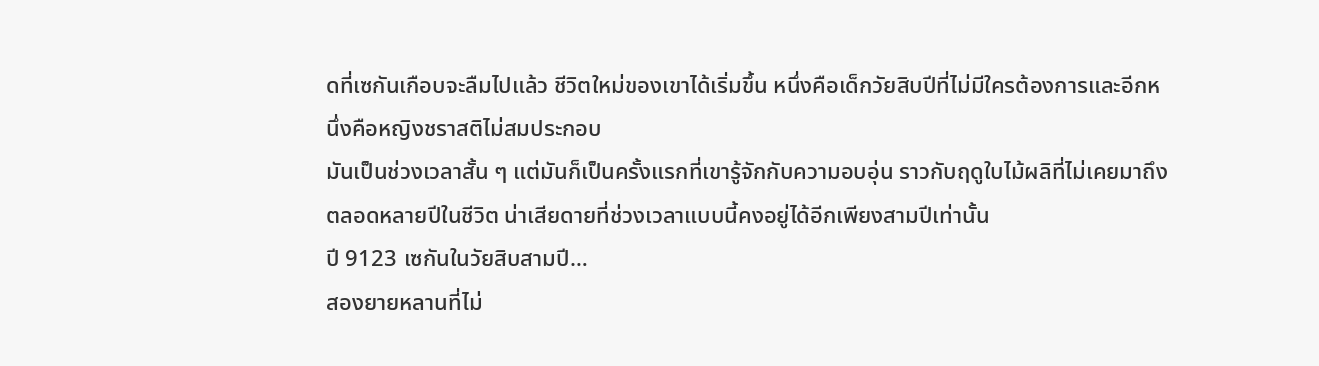ดที่เซกันเกือบจะลืมไปแล้ว ชีวิตใหม่ของเขาได้เริ่มขึ้น หนึ่งคือเด็กวัยสิบปีที่ไม่มีใครต้องการและอีกหนึ่งคือหญิงชราสติไม่สมประกอบ
มันเป็นช่วงเวลาสั้น ๆ แต่มันก็เป็นครั้งแรกที่เขารู้จักกับความอบอุ่น ราวกับฤดูใบไม้ผลิที่ไม่เคยมาถึงตลอดหลายปีในชีวิต น่าเสียดายที่ช่วงเวลาแบบนี้คงอยู่ได้อีกเพียงสามปีเท่านั้น
ปี 9123 เซกันในวัยสิบสามปี…
สองยายหลานที่ไม่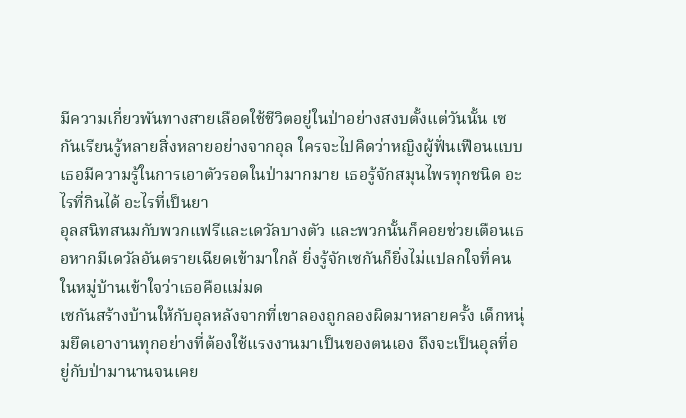มีความเกี่ยวพันทางสายเลือดใช้ชีวิตอยู่ในป่าอย่างสงบตั้งแต่วันนั้น เซกันเรียนรู้หลายสิ่งหลายอย่างจากอุล ใครจะไปคิดว่าหญิงผู้ฟั่นเฟือนแบบเธอมีความรู้ในการเอาตัวรอดในป่ามากมาย เธอรู้จักสมุนไพรทุกชนิด อะไรที่กินได้ อะไรที่เป็นยา
อุลสนิทสนมกับพวกแฟรีและเดวัลบางตัว และพวกนั้นก็คอยช่วยเตือนเธอหากมีเดวัลอันตรายเฉียดเข้ามาใกล้ ยิ่งรู้จักเซกันก็ยิ่งไม่แปลกใจที่คนในหมู่บ้านเข้าใจว่าเธอคือแม่มด
เซกันสร้างบ้านให้กับอุลหลังจากที่เขาลองถูกลองผิดมาหลายครั้ง เด็กหนุ่มยึดเอางานทุกอย่างที่ต้องใช้แรงงานมาเป็นของตนเอง ถึงจะเป็นอุลที่อยู่กับป่ามานานจนเคย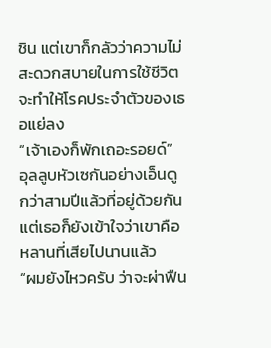ชิน แต่เขาก็กลัวว่าความไม่สะดวกสบายในการใช้ชีวิตจะทำให้โรคประจำตัวของเธอแย่ลง
“เจ้าเองก็พักเถอะรอยด์” อุลลูบหัวเซกันอย่างเอ็นดู กว่าสามปีแล้วที่อยู่ด้วยกันแต่เธอก็ยังเข้าใจว่าเขาคือหลานที่เสียไปนานแล้ว
“ผมยังไหวครับ ว่าจะผ่าฟืน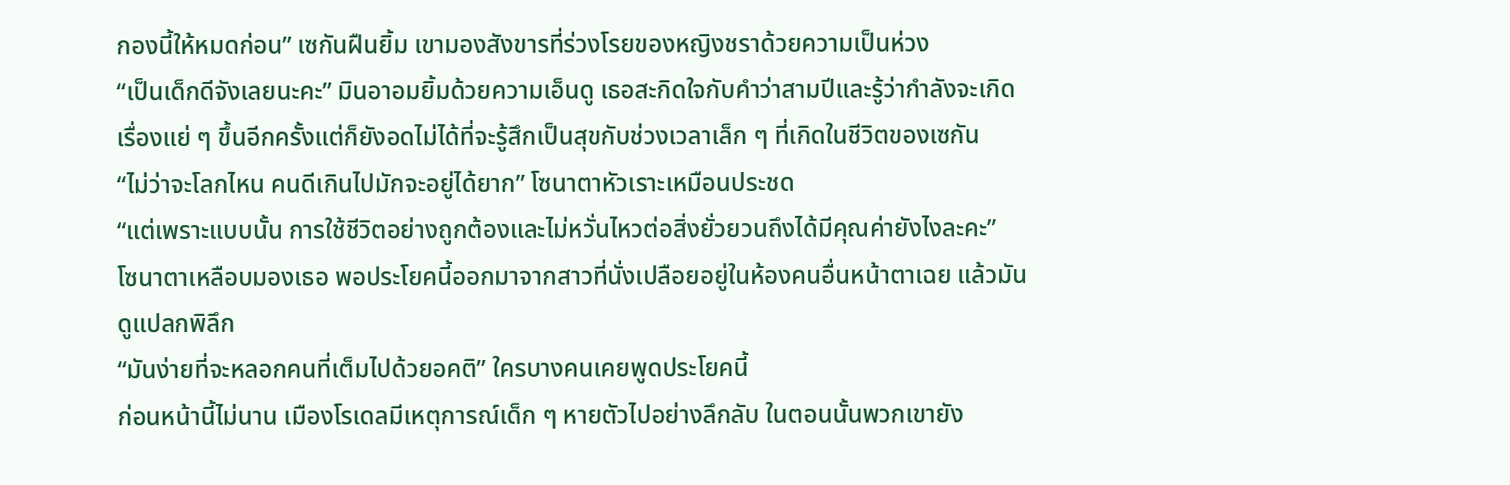กองนี้ให้หมดก่อน” เซกันฝืนยิ้ม เขามองสังขารที่ร่วงโรยของหญิงชราด้วยความเป็นห่วง
“เป็นเด็กดีจังเลยนะคะ” มินอาอมยิ้มด้วยความเอ็นดู เธอสะกิดใจกับคำว่าสามปีและรู้ว่ากำลังจะเกิดเรื่องแย่ ๆ ขึ้นอีกครั้งแต่ก็ยังอดไม่ได้ที่จะรู้สึกเป็นสุขกับช่วงเวลาเล็ก ๆ ที่เกิดในชีวิตของเซกัน
“ไม่ว่าจะโลกไหน คนดีเกินไปมักจะอยู่ได้ยาก” โซนาตาหัวเราะเหมือนประชด
“แต่เพราะแบบนั้น การใช้ชีวิตอย่างถูกต้องและไม่หวั่นไหวต่อสิ่งยั่วยวนถึงได้มีคุณค่ายังไงละคะ”
โซนาตาเหลือบมองเธอ พอประโยคนี้ออกมาจากสาวที่นั่งเปลือยอยู่ในห้องคนอื่นหน้าตาเฉย แล้วมันดูแปลกพิลึก
“มันง่ายที่จะหลอกคนที่เต็มไปด้วยอคติ” ใครบางคนเคยพูดประโยคนี้
ก่อนหน้านี้ไม่นาน เมืองโรเดลมีเหตุการณ์เด็ก ๆ หายตัวไปอย่างลึกลับ ในตอนนั้นพวกเขายัง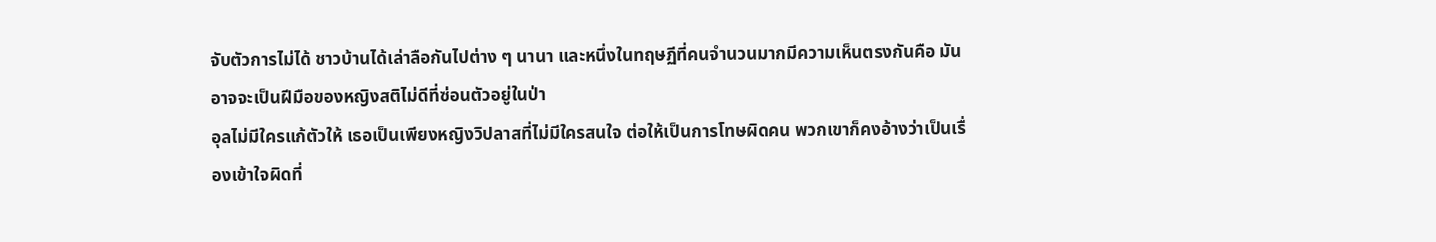จับตัวการไม่ได้ ชาวบ้านได้เล่าลือกันไปต่าง ๆ นานา และหนึ่งในทฤษฏีที่คนจำนวนมากมีความเห็นตรงกันคือ มันอาจจะเป็นฝีมือของหญิงสติไม่ดีที่ซ่อนตัวอยู่ในป่า
อุลไม่มีใครแก้ตัวให้ เธอเป็นเพียงหญิงวิปลาสที่ไม่มีใครสนใจ ต่อให้เป็นการโทษผิดคน พวกเขาก็คงอ้างว่าเป็นเรื่องเข้าใจผิดที่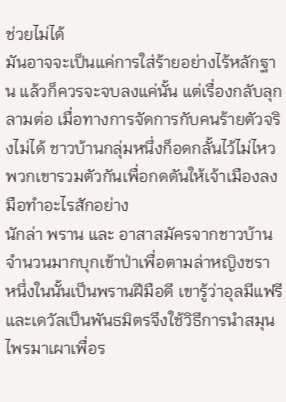ช่วยไม่ได้
มันอาจจะเป็นแค่การใส่ร้ายอย่างไร้หลักฐาน แล้วก็ควรจะจบลงแค่นั้น แต่เรื่องกลับลุกลามต่อ เมื่อทางการจัดการกับคนร้ายตัวจริงไม่ได้ ชาวบ้านกลุ่มหนึ่งก็อดกลั้นไว้ไม่ไหว พวกเขารวมตัวกันเพื่อกดดันให้เจ้าเมืองลงมือทำอะไรสักอย่าง
นักล่า พราน และ อาสาสมัครจากชาวบ้านจำนวนมากบุกเข้าป่าเพื่อตามล่าหญิงชรา หนึ่งในนั้นเป็นพรานฝีมือดี เขารู้ว่าอุลมีแฟรีและเดวัลเป็นพันธมิตรจึงใช้วิธีการนำสมุนไพรมาเผาเพื่อร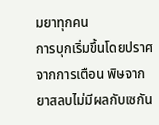มยาทุกคน
การบุกเริ่มขึ้นโดยปราศจากการเตือน พิษจากยาสลบไม่มีผลกับเซกัน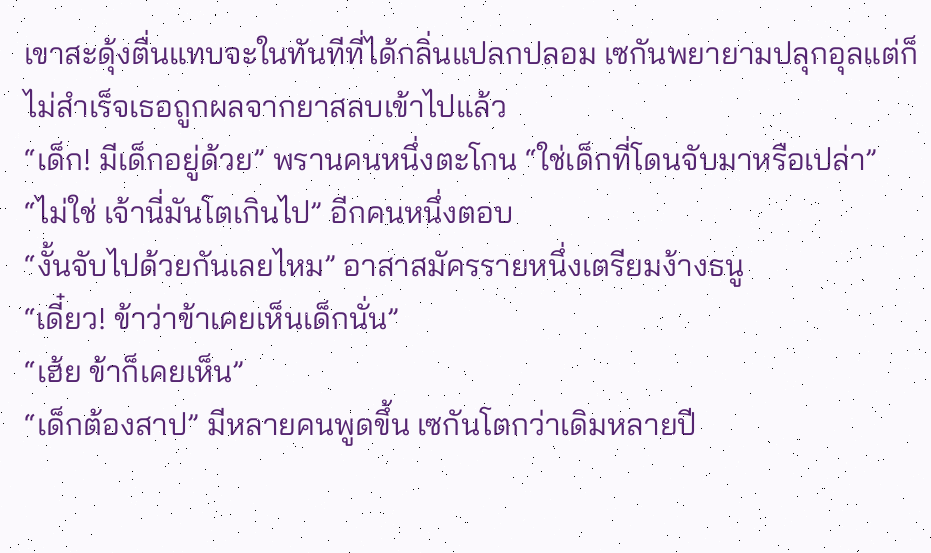เขาสะดุ้งตื่นแทบจะในทันทีที่ได้กลิ่นแปลกปลอม เซกันพยายามปลุกอุลแต่ก็ไม่สำเร็จเธอถูกผลจากยาสลบเข้าไปแล้ว
“เด็ก! มีเด็กอยู่ด้วย” พรานคนหนึ่งตะโกน “ใช่เด็กที่โดนจับมาหรือเปล่า”
“ไม่ใช่ เจ้านี่มันโตเกินไป” อีกคนหนึ่งตอบ
“งั้นจับไปด้วยกันเลยไหม” อาสาสมัครรายหนึ่งเตรียมง้างธนู
“เดี๋ยว! ข้าว่าข้าเคยเห็นเด็กนั่น”
“เฮ้ย ข้าก็เคยเห็น”
“เด็กต้องสาป” มีหลายคนพูดขึ้น เซกันโตกว่าเดิมหลายปี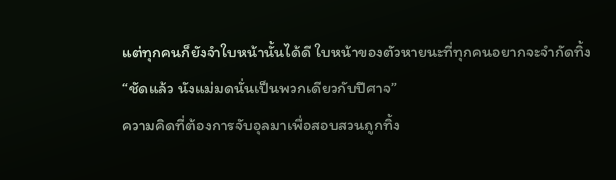แต่ทุกคนก็ยังจำใบหน้านั้นได้ดี ใบหน้าของตัวหายนะที่ทุกคนอยากจะจำกัดทิ้ง
“ชัดแล้ว นังแม่มดนั่นเป็นพวกเดียวกับปีศาจ”
ความคิดที่ต้องการจับอุลมาเพื่อสอบสวนถูกทิ้ง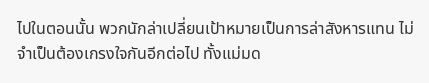ไปในตอนนั้น พวกนักล่าเปลี่ยนเป้าหมายเป็นการล่าสังหารแทน ไม่จำเป็นต้องเกรงใจกันอีกต่อไป ทั้งแม่มด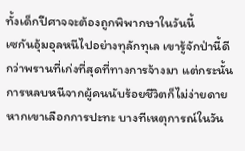ทั้งเด็กปีศาจจะต้องถูกพิพากษาในวันนี้
เซกันอุ้มอุลหนีไปอย่างทุลักทุเล เขารู้จักป่านี้ดีกว่าพรานที่เก่งที่สุดที่ทางการจ้างมา แต่กระนั้นการหลบหนีจากผู้คนนับร้อยชีวิตก็ไม่ง่ายดาย
หากเขาเลือกการปะทะ บางทีเหตุการณ์ในวัน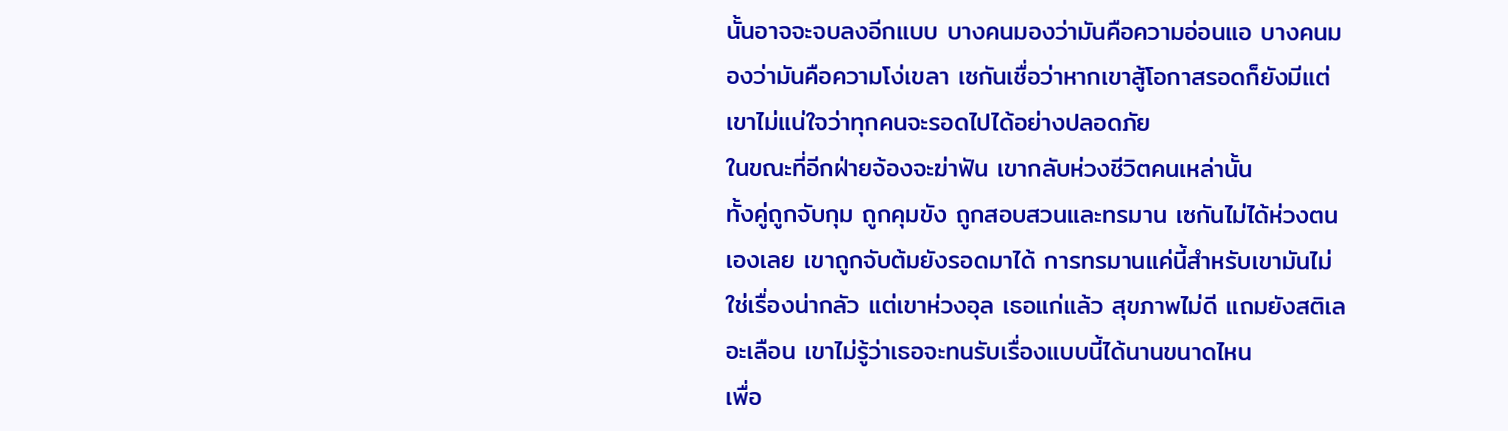นั้นอาจจะจบลงอีกแบบ บางคนมองว่ามันคือความอ่อนแอ บางคนมองว่ามันคือความโง่เขลา เซกันเชื่อว่าหากเขาสู้โอกาสรอดก็ยังมีแต่เขาไม่แน่ใจว่าทุกคนจะรอดไปได้อย่างปลอดภัย
ในขณะที่อีกฝ่ายจ้องจะฆ่าฟัน เขากลับห่วงชีวิตคนเหล่านั้น
ทั้งคู่ถูกจับกุม ถูกคุมขัง ถูกสอบสวนและทรมาน เซกันไม่ได้ห่วงตนเองเลย เขาถูกจับต้มยังรอดมาได้ การทรมานแค่นี้สำหรับเขามันไม่ใช่เรื่องน่ากลัว แต่เขาห่วงอุล เธอแก่แล้ว สุขภาพไม่ดี แถมยังสติเลอะเลือน เขาไม่รู้ว่าเธอจะทนรับเรื่องแบบนี้ได้นานขนาดไหน
เพื่อ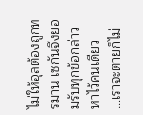ไม่ให้อุลต้องถูกทรมาน เซกันจึงยอมรับทุกข้อกล่าวหาไว้คนเดียว
…เราจะตายก็ไม่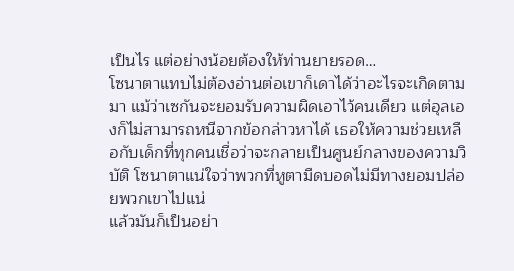เป็นไร แต่อย่างน้อยต้องให้ท่านยายรอด…
โซนาตาแทบไม่ต้องอ่านต่อเขาก็เดาได้ว่าอะไรจะเกิดตามมา แม้ว่าเซกันจะยอมรับความผิดเอาไว้คนเดียว แต่อุลเองก็ไม่สามารถหนีจากข้อกล่าวหาได้ เธอให้ความช่วยเหลือกับเด็กที่ทุกคนเชื่อว่าจะกลายเป็นศูนย์กลางของความวิบัติ โซนาตาแน่ใจว่าพวกที่หูตามืดบอดไม่มีทางยอมปล่อยพวกเขาไปแน่
แล้วมันก็เป็นอย่า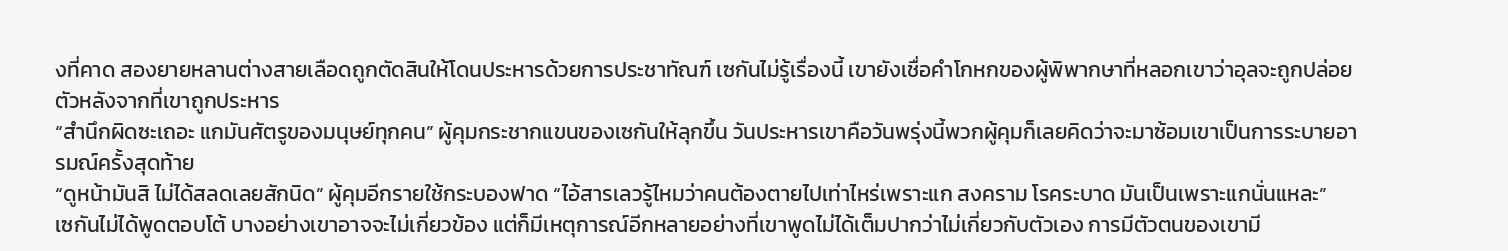งที่คาด สองยายหลานต่างสายเลือดถูกตัดสินให้โดนประหารด้วยการประชาทัณฑ์ เซกันไม่รู้เรื่องนี้ เขายังเชื่อคำโกหกของผู้พิพากษาที่หลอกเขาว่าอุลจะถูกปล่อยตัวหลังจากที่เขาถูกประหาร
“สำนึกผิดซะเถอะ แกมันศัตรูของมนุษย์ทุกคน” ผู้คุมกระชากแขนของเซกันให้ลุกขึ้น วันประหารเขาคือวันพรุ่งนี้พวกผู้คุมก็เลยคิดว่าจะมาซ้อมเขาเป็นการระบายอารมณ์ครั้งสุดท้าย
“ดูหน้ามันสิ ไม่ได้สลดเลยสักนิด” ผู้คุมอีกรายใช้กระบองฟาด “ไอ้สารเลวรู้ไหมว่าคนต้องตายไปเท่าไหร่เพราะแก สงคราม โรคระบาด มันเป็นเพราะแกนั่นแหละ”
เซกันไม่ได้พูดตอบโต้ บางอย่างเขาอาจจะไม่เกี่ยวข้อง แต่ก็มีเหตุการณ์อีกหลายอย่างที่เขาพูดไม่ได้เต็มปากว่าไม่เกี่ยวกับตัวเอง การมีตัวตนของเขามี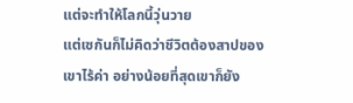แต่จะทำให้โลกนี้วุ่นวาย
แต่เซกันก็ไม่คิดว่าชีวิตต้องสาปของเขาไร้ค่า อย่างน้อยที่สุดเขาก็ยัง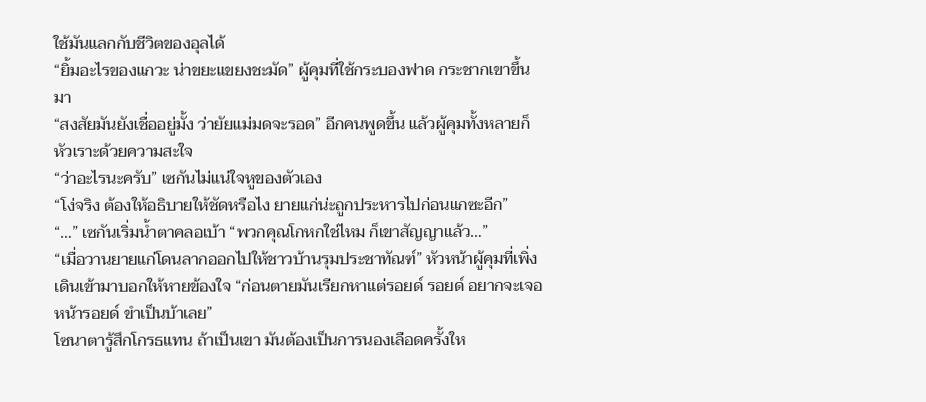ใช้มันแลกกับชีวิตของอุลได้
“ยิ้มอะไรของแกวะ น่าขยะแขยงชะมัด” ผู้คุมที่ใช้กระบองฟาด กระชากเขาขึ้นมา
“สงสัยมันยังเชื่ออยู่มั้ง ว่ายัยแม่มดจะรอด” อีกคนพูดขึ้น แล้วผู้คุมทั้งหลายก็หัวเราะด้วยความสะใจ
“ว่าอะไรนะครับ” เซกันไม่แน่ใจหูของตัวเอง
“โง่จริง ต้องให้อธิบายให้ชัดหรือไง ยายแก่น่ะถูกประหารไปก่อนแกซะอีก”
“…” เซกันเริ่มน้ำตาคลอเบ้า “พวกคุณโกหกใช่ไหม ก็เขาสัญญาแล้ว…”
“เมื่อวานยายแก่โดนลากออกไปให้ชาวบ้านรุมประชาทัณฑ์” หัวหน้าผู้คุมที่เพิ่งเดินเข้ามาบอกให้หายข้องใจ “ก่อนตายมันเรียกหาแต่รอยด์ รอยด์ อยากจะเจอหน้ารอยด์ ขำเป็นบ้าเลย”
โซนาตารู้สึกโกรธแทน ถ้าเป็นเขา มันต้องเป็นการนองเลือดครั้งให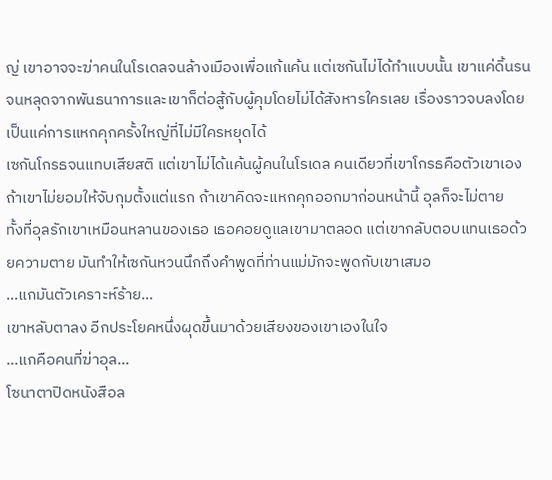ญ่ เขาอาจจะฆ่าคนในโรเดลจนล้างเมืองเพื่อแก้แค้น แต่เซกันไม่ได้ทำแบบนั้น เขาแค่ดิ้นรนจนหลุดจากพันธนาการและเขาก็ต่อสู้กับผู้คุมโดยไม่ได้สังหารใครเลย เรื่องราวจบลงโดยเป็นแค่การแหกคุกครั้งใหญ่ที่ไม่มีใครหยุดได้
เซกันโกรธจนแทบเสียสติ แต่เขาไม่ได้แค้นผู้คนในโรเดล คนเดียวที่เขาโกรธคือตัวเขาเอง ถ้าเขาไม่ยอมให้จับกุมตั้งแต่แรก ถ้าเขาคิดจะแหกคุกออกมาก่อนหน้านี้ อุลก็จะไม่ตาย
ทั้งที่อุลรักเขาเหมือนหลานของเธอ เธอคอยดูแลเขามาตลอด แต่เขากลับตอบแทนเธอด้วยความตาย มันทำให้เซกันหวนนึกถึงคำพูดที่ท่านแม่มักจะพูดกับเขาเสมอ
…แกมันตัวเคราะห์ร้าย…
เขาหลับตาลง อีกประโยคหนึ่งผุดขึ้นมาด้วยเสียงของเขาเองในใจ
…แกคือคนที่ฆ่าอุล…
โซนาตาปิดหนังสือล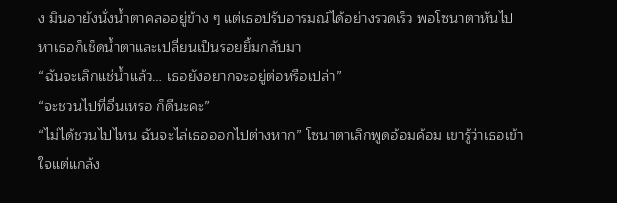ง มินอายังนั่งน้ำตาคลออยู่ข้าง ๆ แต่เธอปรับอารมณ์ได้อย่างรวดเร็ว พอโซนาตาหันไปหาเธอก็เช็ดน้ำตาและเปลี่ยนเป็นรอยยิ้มกลับมา
“ฉันจะเลิกแช่น้ำแล้ว… เธอยังอยากจะอยู่ต่อหรือเปล่า”
“จะชวนไปที่อื่นเหรอ ก็ดีนะคะ”
“ไม่ได้ชวนไปไหน ฉันจะไล่เธอออกไปต่างหาก” โซนาตาเลิกพูดอ้อมค้อม เขารู้ว่าเธอเข้าใจแต่แกล้ง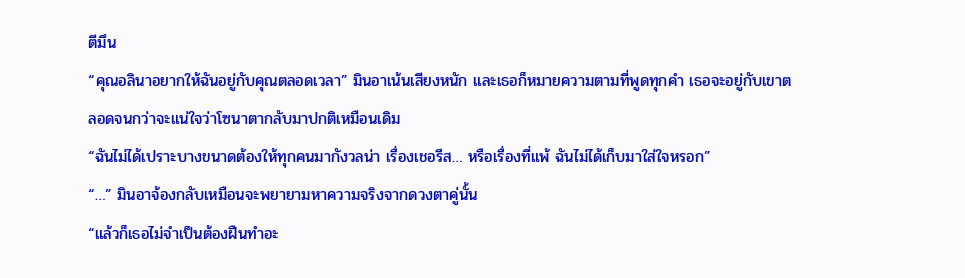ตีมึน
“คุณอลินาอยากให้ฉันอยู่กับคุณตลอดเวลา” มินอาเน้นเสียงหนัก และเธอก็หมายความตามที่พูดทุกคำ เธอจะอยู่กับเขาตลอดจนกว่าจะแน่ใจว่าโซนาตากลับมาปกติเหมือนเดิม
“ฉันไม่ได้เปราะบางขนาดต้องให้ทุกคนมากังวลน่า เรื่องเชอรีส… หรือเรื่องที่แพ้ ฉันไม่ได้เก็บมาใส่ใจหรอก”
“…” มินอาจ้องกลับเหมือนจะพยายามหาความจริงจากดวงตาคู่นั้น
“แล้วก็เธอไม่จำเป็นต้องฝืนทำอะ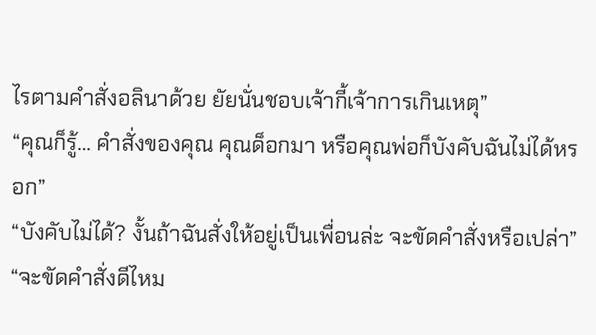ไรตามคำสั่งอลินาด้วย ยัยนั่นชอบเจ้ากี้เจ้าการเกินเหตุ”
“คุณก็รู้… คำสั่งของคุณ คุณด็อกมา หรือคุณพ่อก็บังคับฉันไม่ได้หรอก”
“บังคับไม่ได้? งั้นถ้าฉันสั่งให้อยู่เป็นเพื่อนล่ะ จะขัดคำสั่งหรือเปล่า”
“จะขัดคำสั่งดีไหม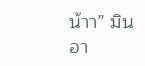น้าา” มินอา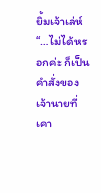ยิ้มเจ้าเล่ห์ “…ไม่ได้หรอกค่ะ ก็เป็นคำสั่งของเจ้านายที่เคา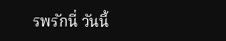รพรักนี่ วันนี้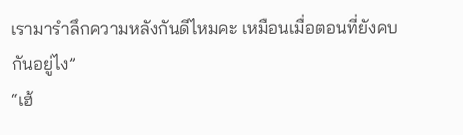เรามารำลึกความหลังกันดีไหมคะ เหมือนเมื่อตอนที่ยังคบกันอยู่ไง”
“เฮ้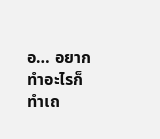อ… อยากทำอะไรก็ทำเถ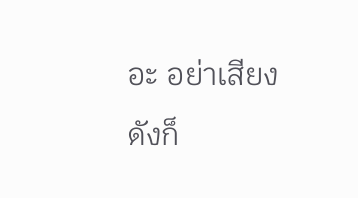อะ อย่าเสียงดังก็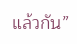แล้วกัน”